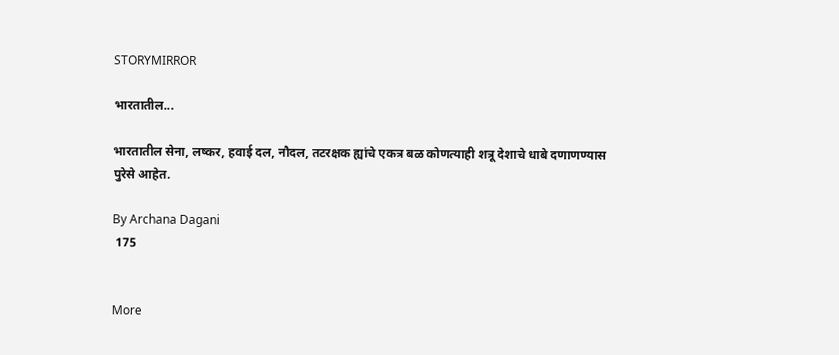STORYMIRROR

भारतातील...

भारतातील सेना, लष्कर, हवाई दल, नौदल, तटरक्षक ह्यांचे एकत्र बळ कोणत्याही शत्रू देशाचे धाबे दणाणण्यास पुरेसे आहेत.

By Archana Dagani
 175


More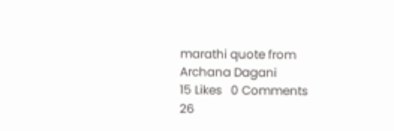marathi quote from Archana Dagani
15 Likes   0 Comments
26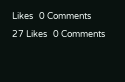Likes   0 Comments
27 Likes   0 Comments